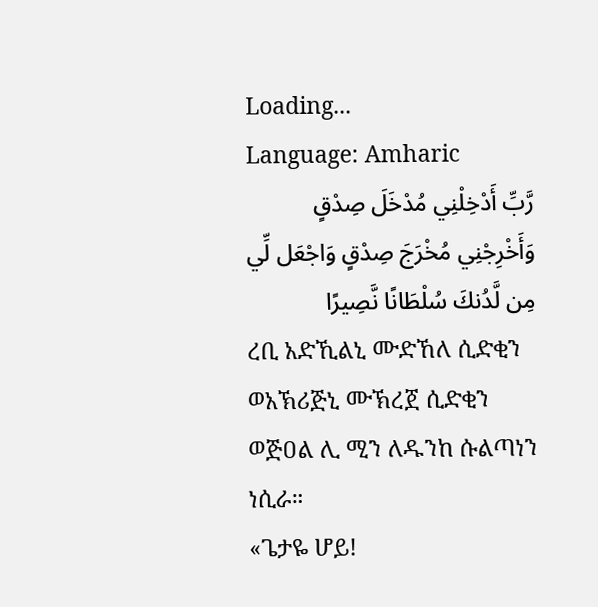Loading...
Language: Amharic
رَّبِّ أَدْخِلْنِي مُدْخَلَ صِدْقٍ وَأَخْرِجْنِي مُخْرَجَ صِدْقٍ وَاجْعَل لِّي مِن لَّدُنكَ سُلْطَانًا نَّصِيرًا
ረቢ አድኺልኒ ሙድኸለ ሲድቂን ወአኽሪጅኒ ሙኽረጀ ሲድቂን ወጅዐል ሊ ሚን ለዱንከ ሱልጣነን ነሲራ።
«ጌታዬ ሆይ!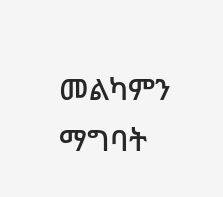መልካምን ማግባት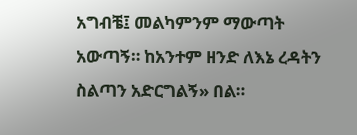አግብቼ፤ መልካምንም ማውጣት አውጣኝ። ከአንተም ዘንድ ለእኔ ረዳትን ስልጣን አድርግልኝ» በል።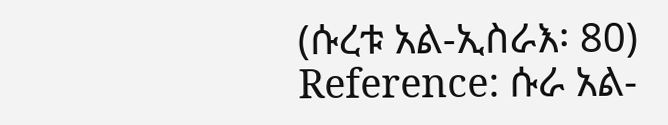(ሱረቱ አል-ኢስራእ፡ 80)
Reference: ሱራ አል-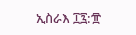ኢስራእ ፲፯:፹